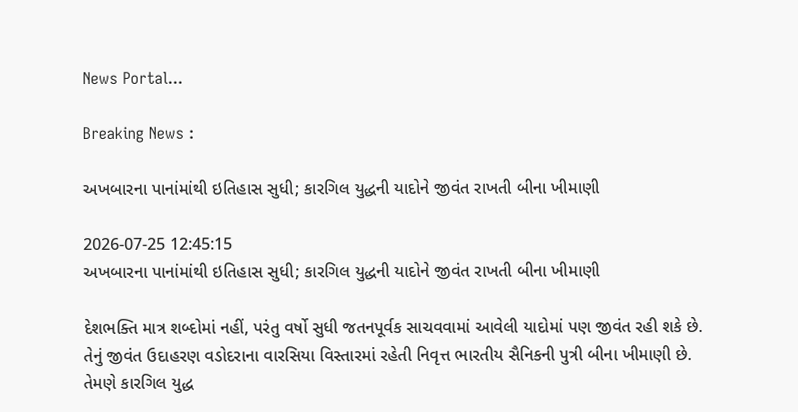News Portal...

Breaking News :

અખબારના પાનાંમાંથી ઇતિહાસ સુધી; કારગિલ યુદ્ધની યાદોને જીવંત રાખતી બીના ખીમાણી

2026-07-25 12:45:15
અખબારના પાનાંમાંથી ઇતિહાસ સુધી; કારગિલ યુદ્ધની યાદોને જીવંત રાખતી બીના ખીમાણી

દેશભક્તિ માત્ર શબ્દોમાં નહીં, પરંતુ વર્ષો સુધી જતનપૂર્વક સાચવવામાં આવેલી યાદોમાં પણ જીવંત રહી શકે છે. તેનું જીવંત ઉદાહરણ વડોદરાના વારસિયા વિસ્તારમાં રહેતી નિવૃત્ત ભારતીય સૈનિકની પુત્રી બીના ખીમાણી છે. તેમણે કારગિલ યુદ્ધ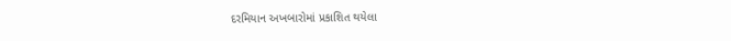દરમિયાન અખબારોમાં પ્રકાશિત થયેલા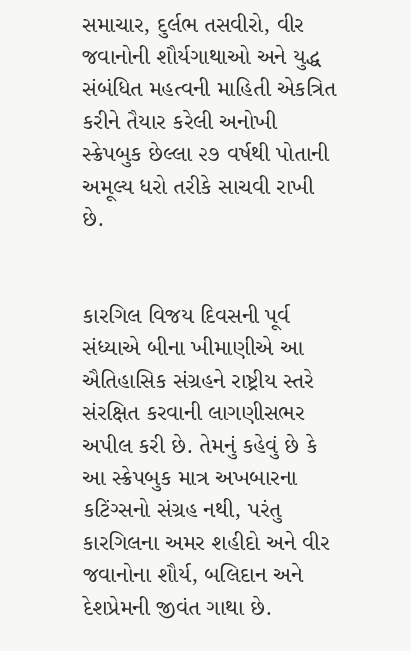સમાચાર, દુર્લભ તસવીરો, વીર જવાનોની શૌર્યગાથાઓ અને યુદ્ધ સંબંધિત મહત્વની માહિતી એકત્રિત કરીને તૈયાર કરેલી અનોખી સ્ક્રેપબુક છેલ્લા ૨૭ વર્ષથી પોતાની અમૂલ્ય ધરો તરીકે સાચવી રાખી છે.


કારગિલ વિજય દિવસની પૂર્વ સંધ્યાએ બીના ખીમાણીએ આ ઐતિહાસિક સંગ્રહને રાષ્ટ્રીય સ્તરે સંરક્ષિત કરવાની લાગણીસભર અપીલ કરી છે. તેમનું કહેવું છે કે આ સ્ક્રેપબુક માત્ર અખબારના કટિંગ્સનો સંગ્રહ નથી, પરંતુ કારગિલના અમર શહીદો અને વીર જવાનોના શૌર્ય, બલિદાન અને દેશપ્રેમની જીવંત ગાથા છે.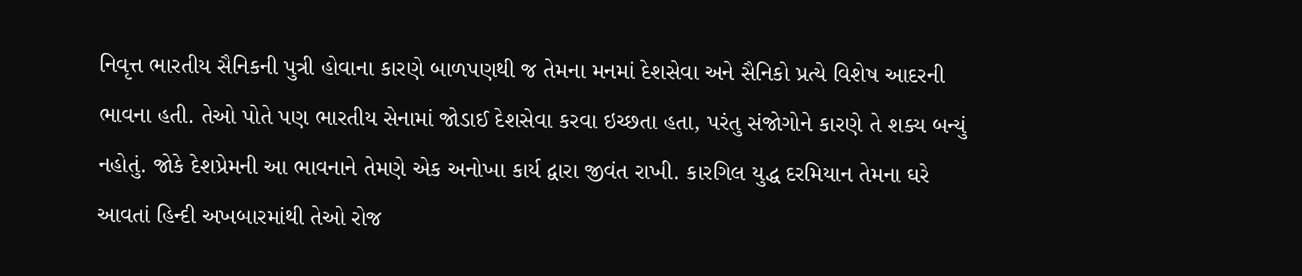નિવૃત્ત ભારતીય સૈનિકની પુત્રી હોવાના કારણે બાળપણથી જ તેમના મનમાં દેશસેવા અને સૈનિકો પ્રત્યે વિશેષ આદરની ભાવના હતી. તેઓ પોતે પણ ભારતીય સેનામાં જોડાઈ દેશસેવા કરવા ઇચ્છતા હતા, પરંતુ સંજોગોને કારણે તે શક્ય બન્યું નહોતું. જોકે દેશપ્રેમની આ ભાવનાને તેમણે એક અનોખા કાર્ય દ્વારા જીવંત રાખી. કારગિલ યુદ્ધ દરમિયાન તેમના ઘરે આવતાં હિન્દી અખબારમાંથી તેઓ રોજ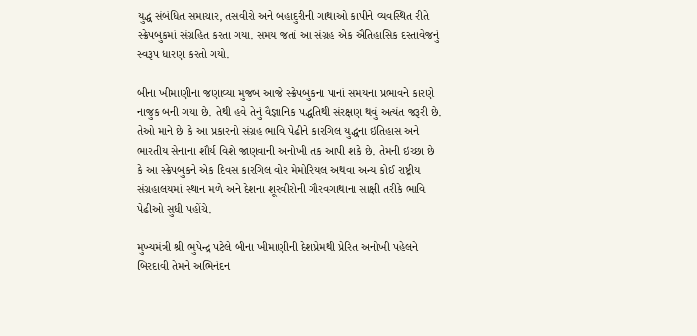યુદ્ધ સંબંધિત સમાચાર, તસવીરો અને બહાદુરીની ગાથાઓ કાપીને વ્યવસ્થિત રીતે સ્ક્રેપબુકમાં સંગ્રહિત કરતા ગયા. સમય જતાં આ સંગ્રહ એક ઐતિહાસિક દસ્તાવેજનું સ્વરૂપ ધારણ કરતો ગયો.

બીના ખીમાણીના જણાવ્યા મુજબ આજે સ્ક્રેપબુકના પાનાં સમયના પ્રભાવને કારણે નાજુક બની ગયા છે. તેથી હવે તેનું વૈજ્ઞાનિક પદ્ધતિથી સંરક્ષણ થવું અત્યંત જરૂરી છે. તેઓ માને છે કે આ પ્રકારનો સંગ્રહ ભાવિ પેઢીને કારગિલ યુદ્ધના ઇતિહાસ અને ભારતીય સેનાના શૌર્ય વિશે જાણવાની અનોખી તક આપી શકે છે. તેમની ઇચ્છા છે કે આ સ્ક્રેપબુકને એક દિવસ કારગિલ વોર મેમોરિયલ અથવા અન્ય કોઈ રાષ્ટ્રીય સંગ્રહાલયમાં સ્થાન મળે અને દેશના શૂરવીરોની ગૌરવગાથાના સાક્ષી તરીકે ભાવિ પેઢીઓ સુધી પહોંચે.

મુખ્યમંત્રી શ્રી ભુપેન્દ્ર પટેલે બીના ખીમાણીની દેશપ્રેમથી પ્રેરિત અનોખી પહેલને બિરદાવી તેમને અભિનંદન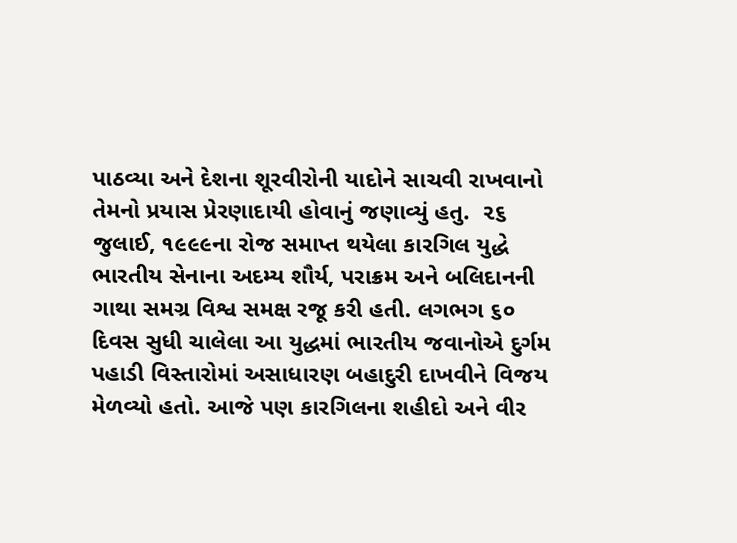પાઠવ્યા અને દેશના શૂરવીરોની યાદોને સાચવી રાખવાનો તેમનો પ્રયાસ પ્રેરણાદાયી હોવાનું જણાવ્યું હતુ.  ૨૬ જુલાઈ, ૧૯૯૯ના રોજ સમાપ્ત થયેલા કારગિલ યુદ્ધે ભારતીય સેનાના અદમ્ય શૌર્ય, પરાક્રમ અને બલિદાનની ગાથા સમગ્ર વિશ્વ સમક્ષ રજૂ કરી હતી. લગભગ ૬૦ દિવસ સુધી ચાલેલા આ યુદ્ધમાં ભારતીય જવાનોએ દુર્ગમ પહાડી વિસ્તારોમાં અસાધારણ બહાદુરી દાખવીને વિજય મેળવ્યો હતો. આજે પણ કારગિલના શહીદો અને વીર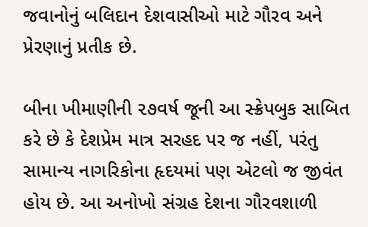જવાનોનું બલિદાન દેશવાસીઓ માટે ગૌરવ અને પ્રેરણાનું પ્રતીક છે.

બીના ખીમાણીની ૨૭વર્ષ જૂની આ સ્ક્રેપબુક સાબિત કરે છે કે દેશપ્રેમ માત્ર સરહદ પર જ નહીં, પરંતુ સામાન્ય નાગરિકોના હૃદયમાં પણ એટલો જ જીવંત હોય છે. આ અનોખો સંગ્રહ દેશના ગૌરવશાળી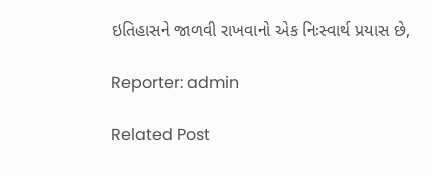ઇતિહાસને જાળવી રાખવાનો એક નિઃસ્વાર્થ પ્રયાસ છે,

Reporter: admin

Related Post